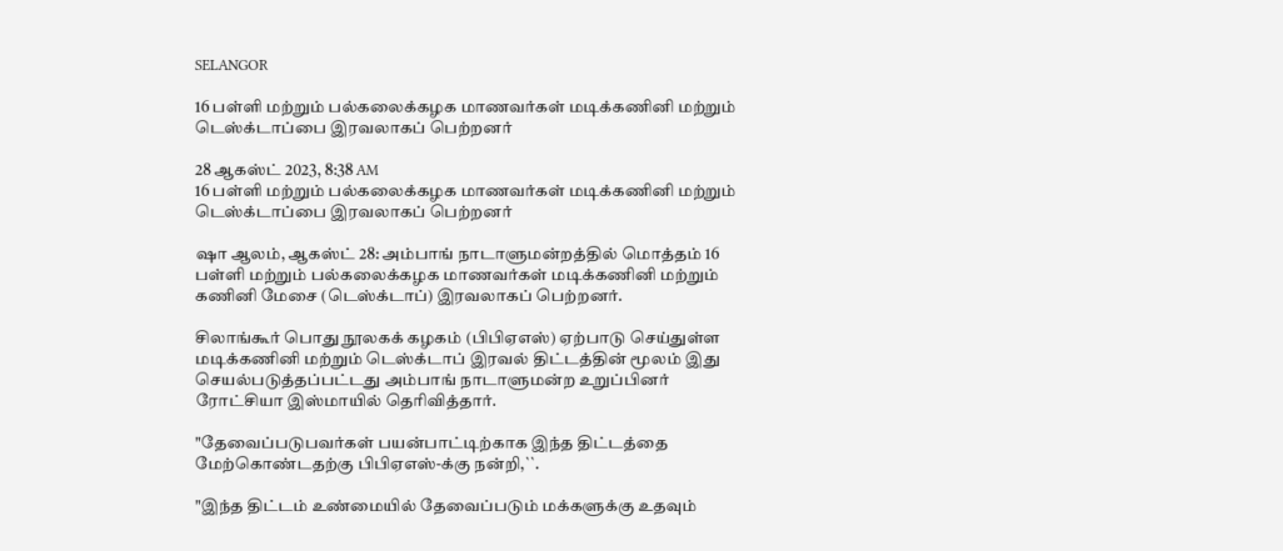SELANGOR

16 பள்ளி மற்றும் பல்கலைக்கழக மாணவர்கள் மடிக்கணினி மற்றும் டெஸ்க்டாப்பை இரவலாகப் பெற்றனர்

28 ஆகஸ்ட் 2023, 8:38 AM
16 பள்ளி மற்றும் பல்கலைக்கழக மாணவர்கள் மடிக்கணினி மற்றும் டெஸ்க்டாப்பை இரவலாகப் பெற்றனர்

ஷா ஆலம், ஆகஸ்ட் 28: அம்பாங் நாடாளுமன்றத்தில் மொத்தம் 16 பள்ளி மற்றும் பல்கலைக்கழக மாணவர்கள் மடிக்கணினி மற்றும் கணினி மேசை (டெஸ்க்டாப்) இரவலாகப் பெற்றனர்.

சிலாங்கூர் பொது நூலகக் கழகம் (பிபிஏஎஸ்) ஏற்பாடு செய்துள்ள மடிக்கணினி மற்றும் டெஸ்க்டாப் இரவல் திட்டத்தின் மூலம் இது செயல்படுத்தப்பட்டது அம்பாங் நாடாளுமன்ற உறுப்பினர் ரோட்சியா இஸ்மாயில் தெரிவித்தார்.

"தேவைப்படுபவர்கள் பயன்பாட்டிற்காக இந்த திட்டத்தை மேற்கொண்டதற்கு பிபிஏஎஸ்-க்கு நன்றி,``.

"இந்த திட்டம் உண்மையில் தேவைப்படும் மக்களுக்கு உதவும்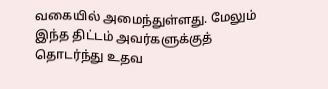வகையில் அமைந்துள்ளது. மேலும் இந்த திட்டம் அவர்களுக்குத் தொடர்ந்து உதவ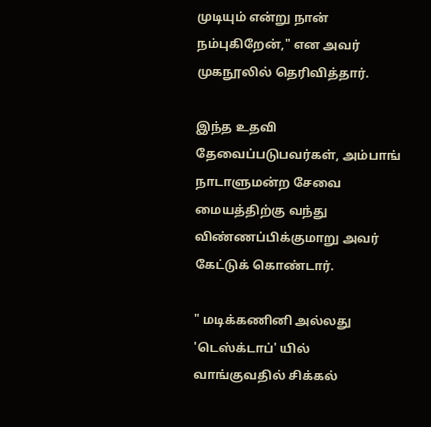முடியும் என்று நான் நம்புகிறேன்," என அவர் முகநூலில் தெரிவித்தார்.

இந்த உதவி தேவைப்படுபவர்கள், அம்பாங் நாடாளுமன்ற சேவை மையத்திற்கு வந்து விண்ணப்பிக்குமாறு அவர் கேட்டுக் கொண்டார்.

" மடிக்கணினி அல்லது 'டெஸ்க்டாப்' யில் வாங்குவதில் சிக்கல்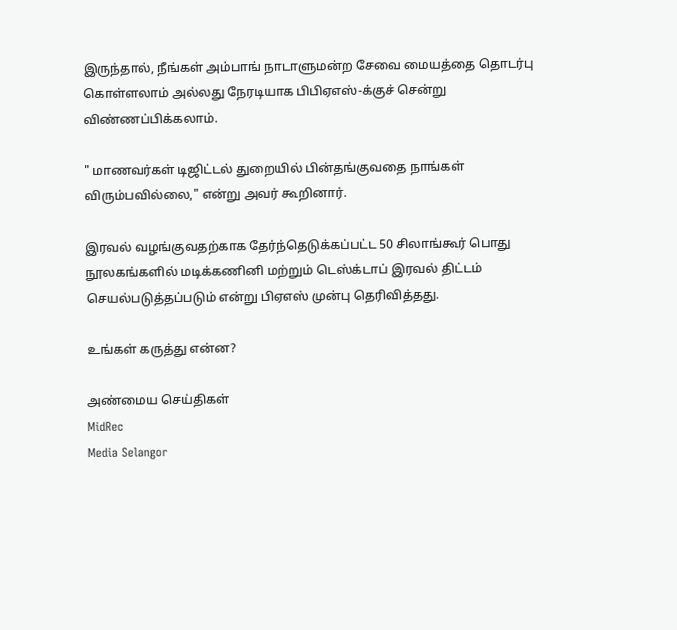இருந்தால், நீங்கள் அம்பாங் நாடாளுமன்ற சேவை மையத்தை தொடர்பு கொள்ளலாம் அல்லது நேரடியாக பிபிஏஎஸ்-க்குச் சென்று விண்ணப்பிக்கலாம்.

" மாணவர்கள் டிஜிட்டல் துறையில் பின்தங்குவதை நாங்கள் விரும்பவில்லை," என்று அவர் கூறினார்.

இரவல் வழங்குவதற்காக தேர்ந்தெடுக்கப்பட்ட 50 சிலாங்கூர் பொது நூலகங்களில் மடிக்கணினி மற்றும் டெஸ்க்டாப் இரவல் திட்டம் செயல்படுத்தப்படும் என்று பிஏஎஸ் முன்பு தெரிவித்தது.

உங்கள் கருத்து என்ன?

அண்மைய செய்திகள்
MidRec
Media Selangor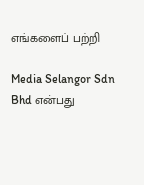எங்களைப் பற்றி

Media Selangor Sdn Bhd என்பது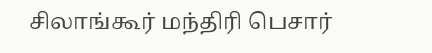சிலாங்கூர் மந்திரி பெசார்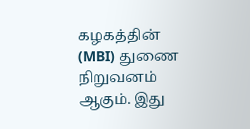கழகத்தின் (MBI) துணை நிறுவனம் ஆகும். இது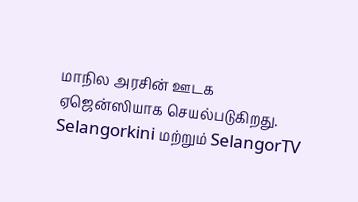மாநில அரசின் ஊடக ஏஜென்ஸியாக செயல்படுகிறது. Selangorkini மற்றும் SelangorTV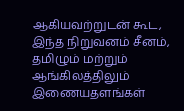ஆகியவற்றுடன் கூட, இந்த நிறுவனம் சீனம், தமிழும் மற்றும் ஆங்கிலத்திலும் இணையதளங்கள்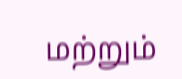மற்றும்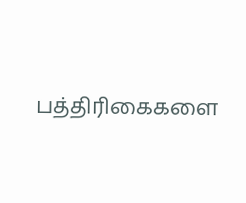பத்திரிகைகளை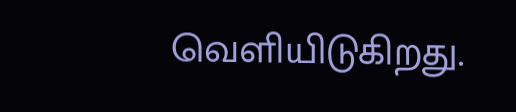வெளியிடுகிறது.